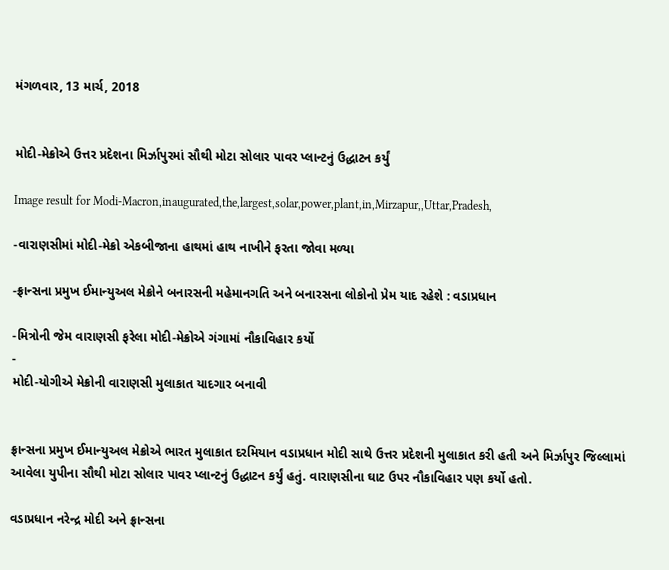મંગળવાર, 13 માર્ચ, 2018


મોદી-મેક્રોએ ઉત્તર પ્રદેશના મિર્ઝાપુરમાં સૌથી મોટા સોલાર પાવર પ્લાન્ટનું ઉદ્ધાટન કર્યું

Image result for Modi-Macron,inaugurated,the,largest,solar,power,plant,in,Mirzapur,,Uttar,Pradesh,

-વારાણસીમાં મોદી-મેક્રો એકબીજાના હાથમાં હાથ નાખીને ફરતા જોવા મળ્યા

-ફ્રાન્સના પ્રમુખ ઈમાન્યુઅલ મેક્રોને બનારસની મહેમાનગતિ અને બનારસના લોકોનો પ્રેમ યાદ રહેશે : વડાપ્રધાન

-મિત્રોની જેમ વારાણસી ફરેલા મોદી-મેક્રોએ ગંગામાં નૌકાવિહાર કર્યો
-
મોદી-યોગીએ મેક્રોની વારાણસી મુલાકાત યાદગાર બનાવી


ફ્રાન્સના પ્રમુખ ઈમાન્યુઅલ મેક્રોએ ભારત મુલાકાત દરમિયાન વડાપ્રધાન મોદી સાથે ઉત્તર પ્રદેશની મુલાકાત કરી હતી અને મિર્ઝાપુર જિલ્લામાં આવેલા યુપીના સૌથી મોટા સોલાર પાવર પ્લાન્ટનું ઉદ્ધાટન કર્યું હતું. વારાણસીના ઘાટ ઉપર નૌકાવિહાર પણ કર્યો હતો.

વડાપ્રધાન નરેન્દ્ર મોદી અને ફ્રાન્સના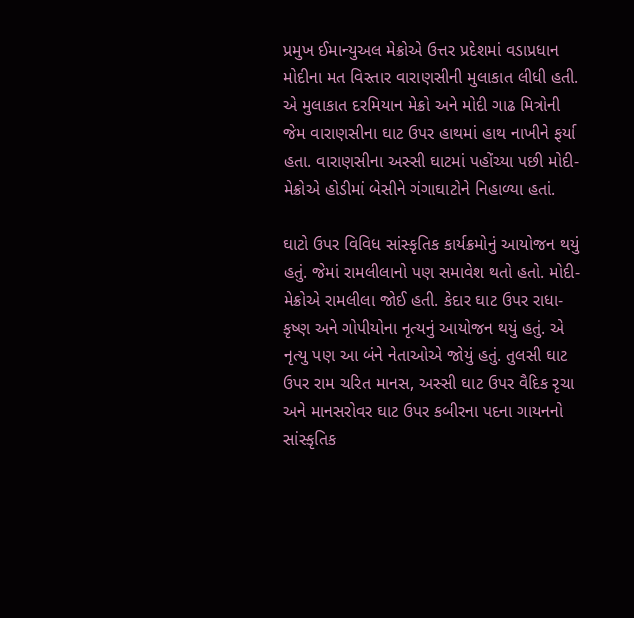પ્રમુખ ઈમાન્યુઅલ મેક્રોએ ઉત્તર પ્રદેશમાં વડાપ્રધાન મોદીના મત વિસ્તાર વારાણસીની મુલાકાત લીધી હતી. એ મુલાકાત દરમિયાન મેક્રો અને મોદી ગાઢ મિત્રોની જેમ વારાણસીના ઘાટ ઉપર હાથમાં હાથ નાખીને ફર્યા હતા. વારાણસીના અસ્સી ઘાટમાં પહોંચ્યા પછી મોદી-મેક્રોએ હોડીમાં બેસીને ગંગાઘાટોને નિહાળ્યા હતાં.

ઘાટો ઉપર વિવિધ સાંસ્કૃતિક કાર્યક્રમોનું આયોજન થયું હતું. જેમાં રામલીલાનો પણ સમાવેશ થતો હતો. મોદી-મેક્રોએ રામલીલા જોઈ હતી. કેદાર ઘાટ ઉપર રાધા-કૃષ્ણ અને ગોપીયોના નૃત્યનું આયોજન થયું હતું. એ નૃત્યુ પણ આ બંને નેતાઓએ જોયું હતું. તુલસી ઘાટ ઉપર રામ ચરિત માનસ, અસ્સી ઘાટ ઉપર વૈદિક રૃચા અને માનસરોવર ઘાટ ઉપર કબીરના પદના ગાયનનો સાંસ્કૃતિક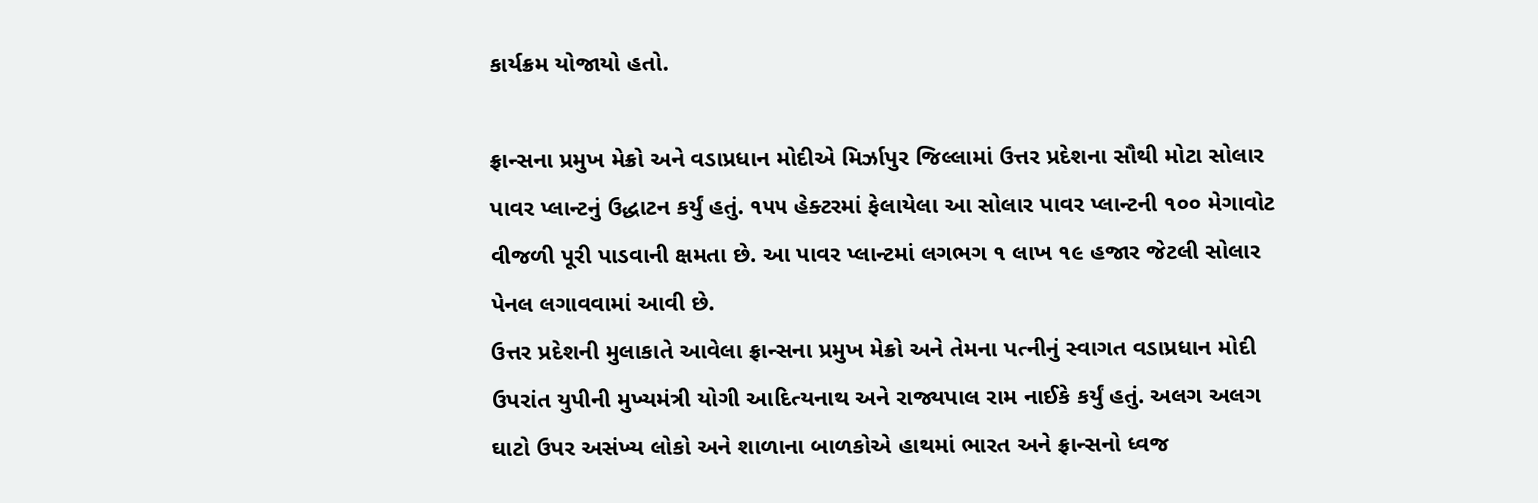કાર્યક્રમ યોજાયો હતો.

ફ્રાન્સના પ્રમુખ મેક્રો અને વડાપ્રધાન મોદીએ મિર્ઝાપુર જિલ્લામાં ઉત્તર પ્રદેશના સૌથી મોટા સોલાર પાવર પ્લાન્ટનું ઉદ્ધાટન કર્યું હતું. ૧૫૫ હેક્ટરમાં ફેલાયેલા આ સોલાર પાવર પ્લાન્ટની ૧૦૦ મેગાવોટ વીજળી પૂરી પાડવાની ક્ષમતા છે. આ પાવર પ્લાન્ટમાં લગભગ ૧ લાખ ૧૯ હજાર જેટલી સોલાર પેનલ લગાવવામાં આવી છે.
ઉત્તર પ્રદેશની મુલાકાતે આવેલા ફ્રાન્સના પ્રમુખ મેક્રો અને તેમના પત્નીનું સ્વાગત વડાપ્રધાન મોદી ઉપરાંત યુપીની મુખ્યમંત્રી યોગી આદિત્યનાથ અને રાજ્યપાલ રામ નાઈકે કર્યું હતું. અલગ અલગ ઘાટો ઉપર અસંખ્ય લોકો અને શાળાના બાળકોએ હાથમાં ભારત અને ફ્રાન્સનો ધ્વજ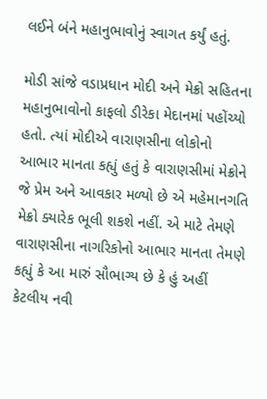લઈને બંને મહાનુભાવોનું સ્વાગત કર્યું હતું.

મોડી સાંજે વડાપ્રધાન મોદી અને મેક્રો સહિતના મહાનુભાવોનો કાફલો ડીરેકા મેદાનમાં પહોંચ્યો હતો. ત્યાં મોદીએ વારાણસીના લોકોનો આભાર માનતા કહ્યું હતું કે વારાણસીમાં મેક્રોને જે પ્રેમ અને આવકાર મળ્યો છે એ મહેમાનગતિ મેક્રો ક્યારેક ભૂલી શકશે નહીં. એ માટે તેમણે વારાણસીના નાગરિકોનો આભાર માનતા તેમણે કહ્યું કે આ મારું સૌભાગ્ય છે કે હું અહીં કેટલીય નવી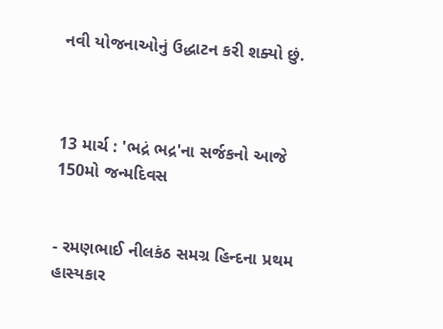નવી યોજનાઓનું ઉદ્ધાટન કરી શક્યો છું.



13 માર્ચ : 'ભદ્રં ભદ્ર'ના સર્જકનો આજે 150મો જન્મદિવસ


- રમણભાઈ નીલકંઠ સમગ્ર હિન્દના પ્રથમ હાસ્યકાર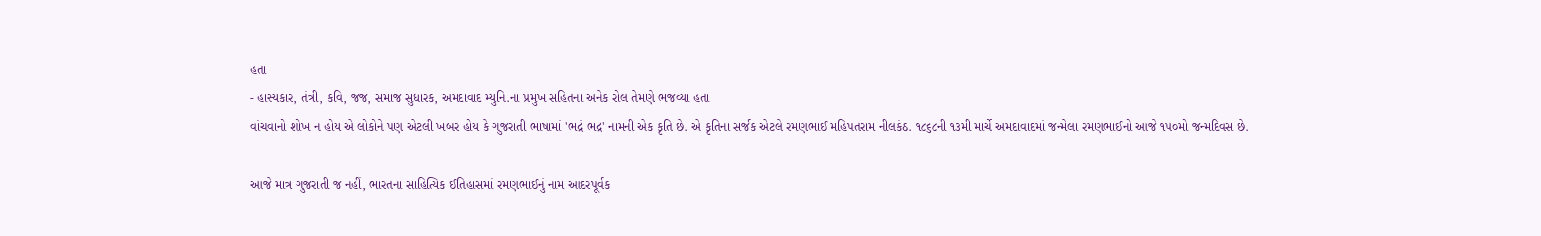હતા
- હાસ્યકાર, તંત્રી, કવિ, જજ, સમાજ સુધારક, અમદાવાદ મ્યુનિ.ના પ્રમુખ સહિતના અનેક રોલ તેમણે ભજવ્યા હતા
વાંચવાનો શોખ ન હોય એ લોકોને પણ એટલી ખબર હોય કે ગુજરાતી ભાષામાં 'ભદ્રં ભદ્ર' નામની એક કૃતિ છે. એ કૃતિના સર્જક એટલે રમણભાઈ મહિપતરામ નીલકંઠ. ૧૮૬૮ની ૧૩મી માર્ચે અમદાવાદમાં જન્મેલા રમણભાઈનો આજે ૧૫૦મો જન્મદિવસ છે.

આજે માત્ર ગુજરાતી જ નહીં, ભારતના સાહિત્યિક ઈતિહાસમાં રમણભાઈનું નામ આદરપૂર્વક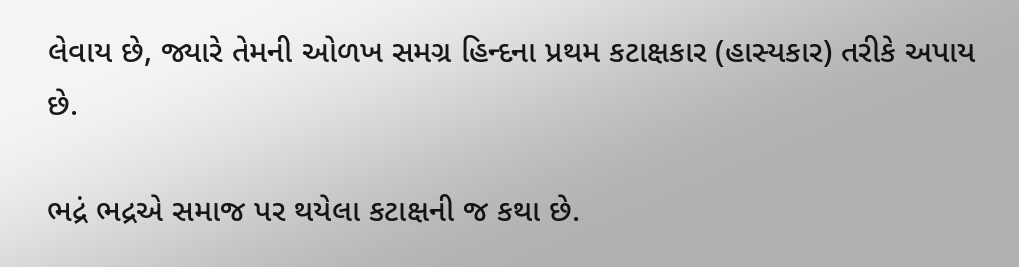લેવાય છે, જ્યારે તેમની ઓળખ સમગ્ર હિન્દના પ્રથમ કટાક્ષકાર (હાસ્યકાર) તરીકે અપાય છે.

ભદ્રં ભદ્રએ સમાજ પર થયેલા કટાક્ષની જ કથા છે.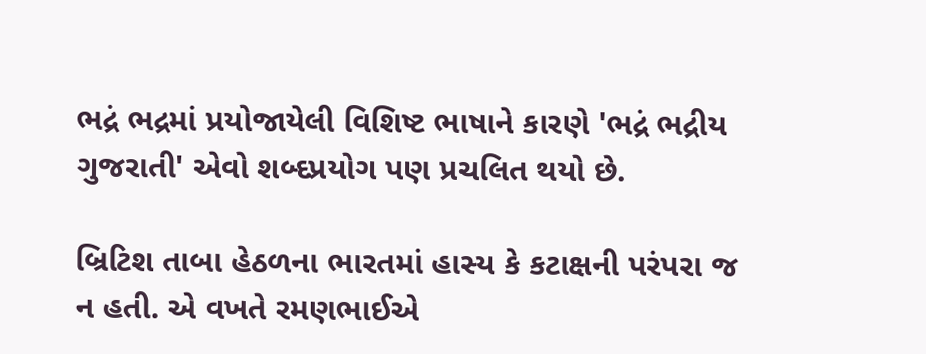ભદ્રં ભદ્રમાં પ્રયોજાયેલી વિશિષ્ટ ભાષાને કારણે 'ભદ્રં ભદ્રીય ગુજરાતી' એવો શબ્દપ્રયોગ પણ પ્રચલિત થયો છે.

બ્રિટિશ તાબા હેઠળના ભારતમાં હાસ્ય કે કટાક્ષની પરંપરા જ ન હતી. એ વખતે રમણભાઈએ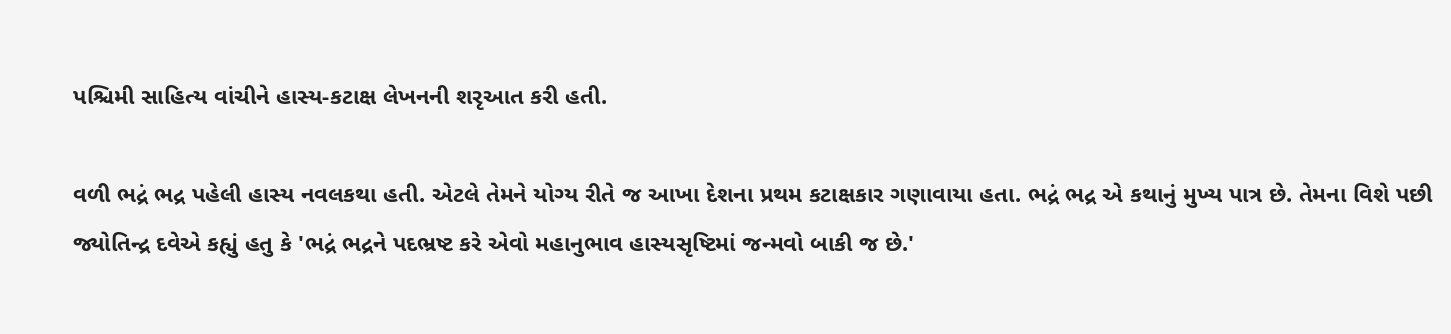પશ્ચિમી સાહિત્ય વાંચીને હાસ્ય-કટાક્ષ લેખનની શરૃઆત કરી હતી.

વળી ભદ્રં ભદ્ર પહેલી હાસ્ય નવલકથા હતી. એટલે તેમને યોગ્ય રીતે જ આખા દેશના પ્રથમ કટાક્ષકાર ગણાવાયા હતા. ભદ્રં ભદ્ર એ કથાનું મુખ્ય પાત્ર છે. તેમના વિશે પછી જ્યોતિન્દ્ર દવેએ કહ્યું હતુ કે 'ભદ્રં ભદ્રને પદભ્રષ્ટ કરે એવો મહાનુભાવ હાસ્યસૃષ્ટિમાં જન્મવો બાકી જ છે.'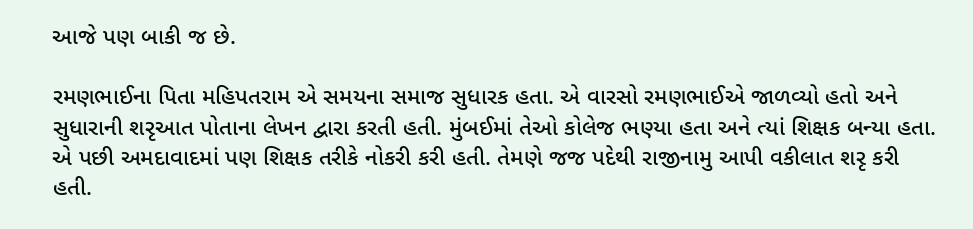આજે પણ બાકી જ છે.

રમણભાઈના પિતા મહિપતરામ એ સમયના સમાજ સુધારક હતા. એ વારસો રમણભાઈએ જાળવ્યો હતો અને સુધારાની શરૃઆત પોતાના લેખન દ્વારા કરતી હતી. મુંબઈમાં તેઓ કોલેજ ભણ્યા હતા અને ત્યાં શિક્ષક બન્યા હતા. એ પછી અમદાવાદમાં પણ શિક્ષક તરીકે નોકરી કરી હતી. તેમણે જજ પદેથી રાજીનામુ આપી વકીલાત શરૃ કરી હતી.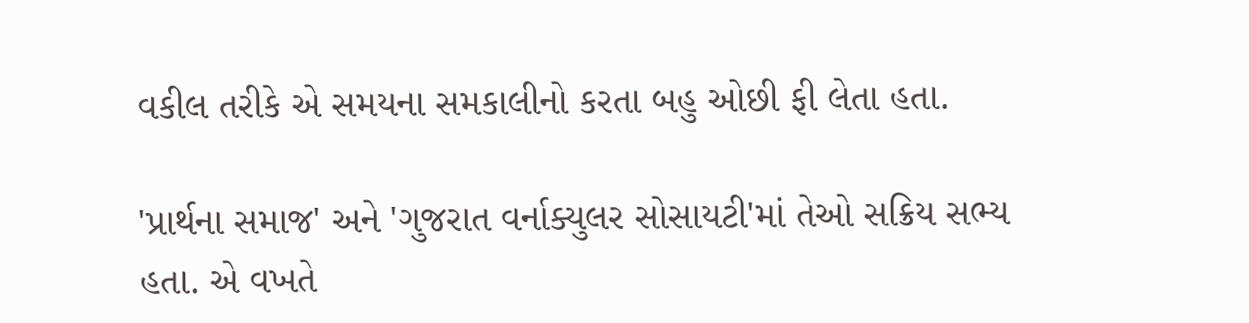વકીલ તરીકે એ સમયના સમકાલીનો કરતા બહુ ઓછી ફી લેતા હતા.

'પ્રાર્થના સમાજ' અને 'ગુજરાત વર્નાક્યુલર સોસાયટી'માં તેઓ સક્રિય સભ્ય હતા. એ વખતે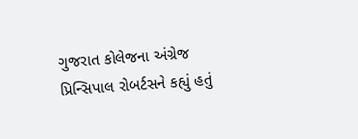ગુજરાત કોલેજના અંગ્રેજ પ્રિન્સિપાલ રોબર્ટસને કહ્યું હતું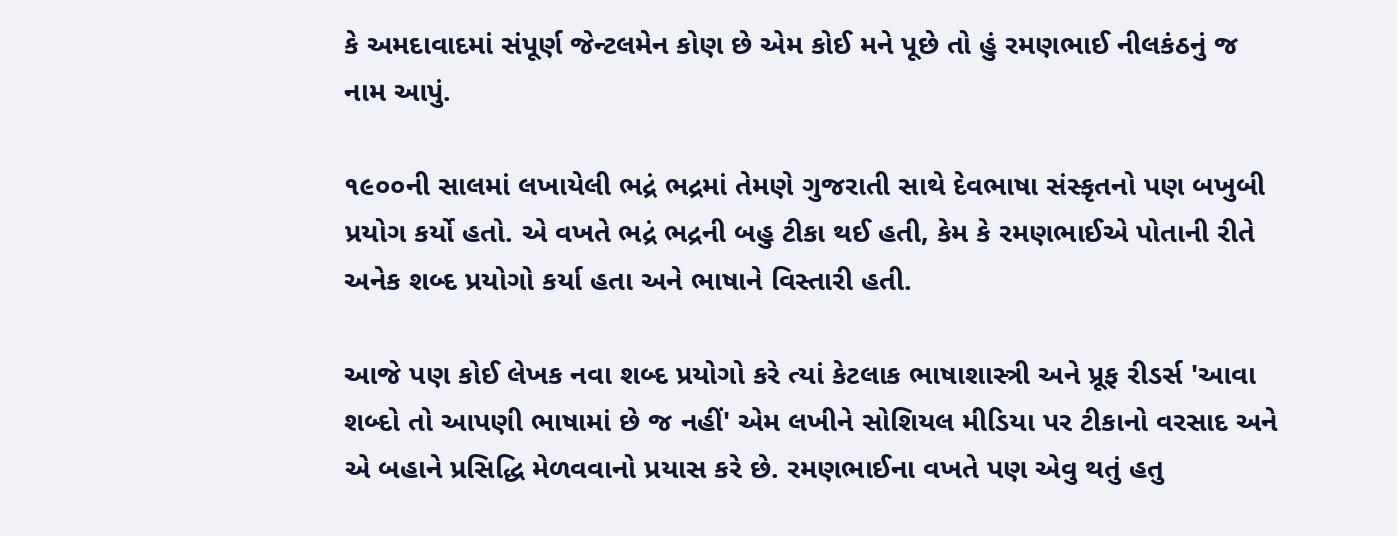કે અમદાવાદમાં સંપૂર્ણ જેન્ટલમેન કોણ છે એમ કોઈ મને પૂછે તો હું રમણભાઈ નીલકંઠનું જ નામ આપું.

૧૯૦૦ની સાલમાં લખાયેલી ભદ્રં ભદ્રમાં તેમણે ગુજરાતી સાથે દેવભાષા સંસ્કૃતનો પણ બખુબી પ્રયોગ કર્યો હતો. એ વખતે ભદ્રં ભદ્રની બહુ ટીકા થઈ હતી, કેમ કે રમણભાઈએ પોતાની રીતે અનેક શબ્દ પ્રયોગો કર્યા હતા અને ભાષાને વિસ્તારી હતી.

આજે પણ કોઈ લેખક નવા શબ્દ પ્રયોગો કરે ત્યાં કેટલાક ભાષાશાસ્ત્રી અને પ્રૂફ રીડર્સ 'આવા શબ્દો તો આપણી ભાષામાં છે જ નહીં' એમ લખીને સોશિયલ મીડિયા પર ટીકાનો વરસાદ અને એ બહાને પ્રસિદ્ધિ મેળવવાનો પ્રયાસ કરે છે. રમણભાઈના વખતે પણ એવુ થતું હતુ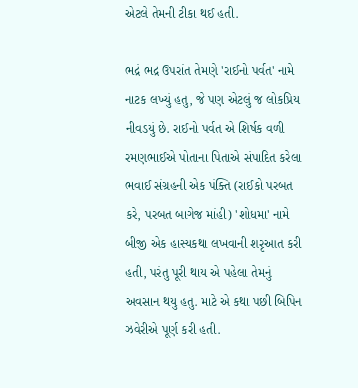એટલે તેમની ટીકા થઈ હતી.

ભદ્રં ભદ્ર ઉપરાંત તેમણે 'રાઈનો પર્વત' નામે નાટક લખ્યું હતુ, જે પણ એટલું જ લોકપ્રિય નીવડયું છે. રાઈનો પર્વત એ શિર્ષક વળી રમણભાઈએ પોતાના પિતાએ સંપાદિત કરેલા ભવાઈ સંગ્રહની એક પંક્તિ (રાઈકો પરબત કરે, પરબત બાગેજ માંહી) 'શોધમા' નામે બીજી એક હાસ્યકથા લખવાની શરૃઆત કરી હતી, પરંતુ પૂરી થાય એ પહેલા તેમનું અવસાન થયુ હતુ. માટે એ કથા પછી બિપિન ઝવેરીએ પૂર્ણ કરી હતી.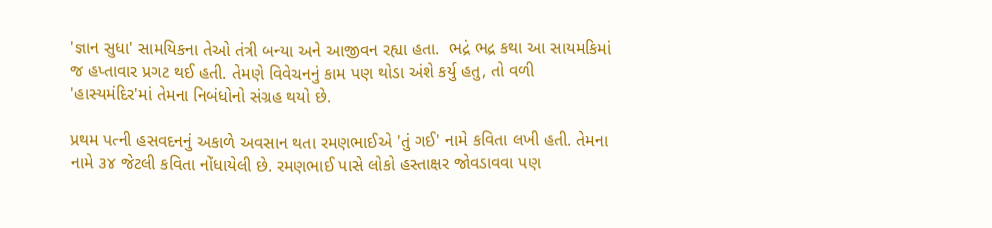'જ્ઞાન સુધા' સામયિકના તેઓ તંત્રી બન્યા અને આજીવન રહ્યા હતા.  ભદ્રં ભદ્ર કથા આ સાયમકિમાં જ હપ્તાવાર પ્રગટ થઈ હતી. તેમણે વિવેચનનું કામ પણ થોડા અંશે કર્યુ હતુ, તો વળી 'હાસ્યમંદિર'માં તેમના નિબંધોનો સંગ્રહ થયો છે.

પ્રથમ પત્ની હસવદનનું અકાળે અવસાન થતા રમણભાઈએ 'તું ગઈ' નામે કવિતા લખી હતી. તેમના નામે ૩૪ જેટલી કવિતા નોંધાયેલી છે. રમણભાઈ પાસે લોકો હસ્તાક્ષર જોવડાવવા પણ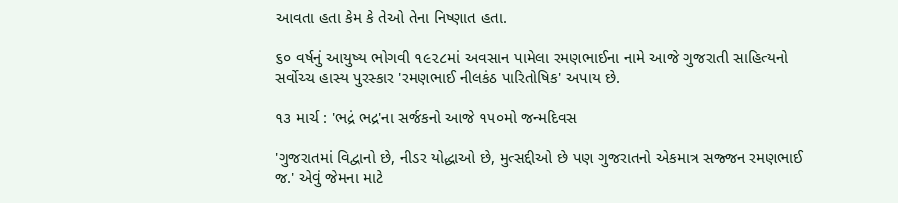આવતા હતા કેમ કે તેઓ તેના નિષ્ણાત હતા.

૬૦ વર્ષનું આયુષ્ય ભોગવી ૧૯૨૮માં અવસાન પામેલા રમણભાઈના નામે આજે ગુજરાતી સાહિત્યનો સર્વોચ્ચ હાસ્ય પુરસ્કાર 'રમણભાઈ નીલકંઠ પારિતોષિક' અપાય છે.

૧૩ માર્ચ : 'ભદ્રં ભદ્ર'ના સર્જકનો આજે ૧૫૦મો જન્મદિવસ

'ગુજરાતમાં વિદ્વાનો છે, નીડર યોદ્ધાઓ છે, મુત્સદ્દીઓ છે પણ ગુજરાતનો એકમાત્ર સજ્જન રમણભાઈ જ.' એવું જેમના માટે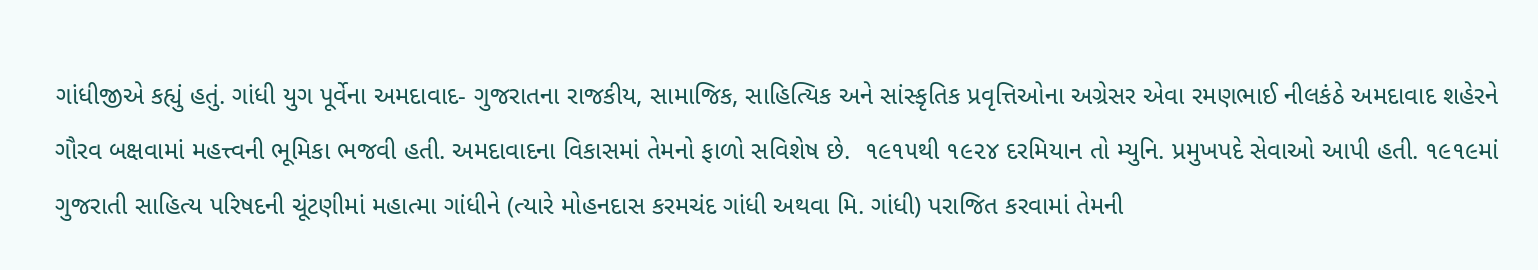ગાંધીજીએ કહ્યું હતું. ગાંધી યુગ પૂર્વેના અમદાવાદ- ગુજરાતના રાજકીય, સામાજિક, સાહિત્યિક અને સાંસ્કૃતિક પ્રવૃત્તિઓના અગ્રેસર એવા રમણભાઈ નીલકંઠે અમદાવાદ શહેરને ગૌરવ બક્ષવામાં મહત્ત્વની ભૂમિકા ભજવી હતી. અમદાવાદના વિકાસમાં તેમનો ફાળો સવિશેષ છે.  ૧૯૧૫થી ૧૯૨૪ દરમિયાન તો મ્યુનિ. પ્રમુખપદે સેવાઓ આપી હતી. ૧૯૧૯માં ગુજરાતી સાહિત્ય પરિષદની ચૂંટણીમાં મહાત્મા ગાંધીને (ત્યારે મોહનદાસ કરમચંદ ગાંધી અથવા મિ. ગાંધી) પરાજિત કરવામાં તેમની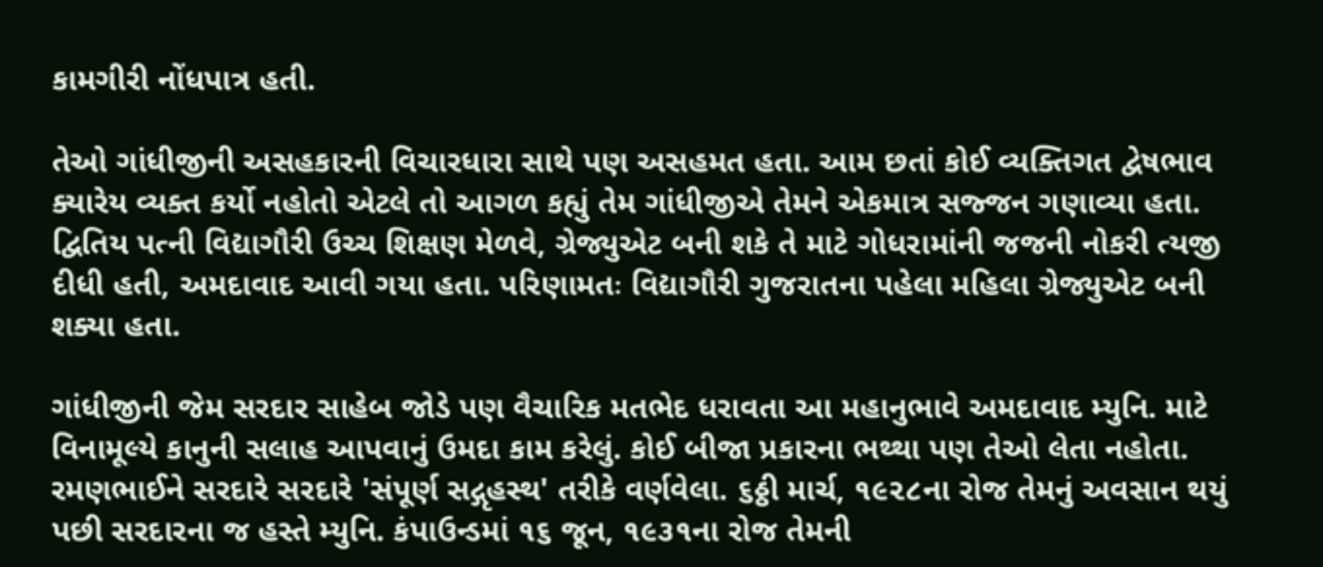કામગીરી નોંધપાત્ર હતી.

તેઓ ગાંધીજીની અસહકારની વિચારધારા સાથે પણ અસહમત હતા. આમ છતાં કોઈ વ્યક્તિગત દ્વેષભાવ ક્યારેય વ્યક્ત કર્યો નહોતો એટલે તો આગળ કહ્યું તેમ ગાંધીજીએ તેમને એકમાત્ર સજ્જન ગણાવ્યા હતા. દ્વિતિય પત્ની વિદ્યાગૌરી ઉચ્ચ શિક્ષણ મેળવે, ગ્રેજ્યુએટ બની શકે તે માટે ગોધરામાંની જજની નોકરી ત્યજી દીધી હતી, અમદાવાદ આવી ગયા હતા. પરિણામતઃ વિદ્યાગૌરી ગુજરાતના પહેલા મહિલા ગ્રેજ્યુએટ બની શક્યા હતા.

ગાંધીજીની જેમ સરદાર સાહેબ જોડે પણ વૈચારિક મતભેદ ધરાવતા આ મહાનુભાવે અમદાવાદ મ્યુનિ. માટે વિનામૂલ્યે કાનુની સલાહ આપવાનું ઉમદા કામ કરેલું. કોઈ બીજા પ્રકારના ભથ્થા પણ તેઓ લેતા નહોતા. રમણભાઈને સરદારે સરદારે 'સંપૂર્ણ સદ્ગૃહસ્થ' તરીકે વર્ણવેલા. ૬ઠ્ઠી માર્ચ, ૧૯૨૮ના રોજ તેમનું અવસાન થયું પછી સરદારના જ હસ્તે મ્યુનિ. કંપાઉન્ડમાં ૧૬ જૂન, ૧૯૩૧ના રોજ તેમની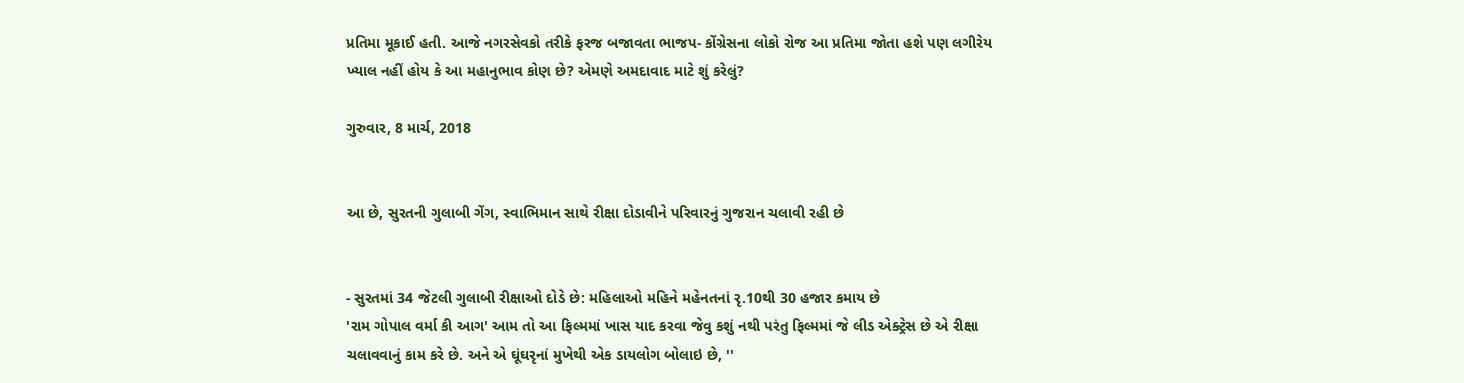પ્રતિમા મૂકાઈ હતી. આજે નગરસેવકો તરીકે ફરજ બજાવતા ભાજપ- કોંગ્રેસના લોકો રોજ આ પ્રતિમા જોતા હશે પણ લગીરેય ખ્યાલ નહીં હોય કે આ મહાનુભાવ કોણ છે? એમણે અમદાવાદ માટે શું કરેલું?

ગુરુવાર, 8 માર્ચ, 2018


આ છે, સુરતની ગુલાબી ગેંગ, સ્વાભિમાન સાથે રીક્ષા દોડાવીને પરિવારનું ગુજરાન ચલાવી રહી છે


- સુરતમાં 34 જેટલી ગુલાબી રીક્ષાઓ દોડે છે: મહિલાઓ મહિને મહેનતનાં રૃ.10થી 30 હજાર કમાય છે
'રામ ગોપાલ વર્મા કી આગ' આમ તો આ ફિલ્મમાં ખાસ યાદ કરવા જેવુ કશું નથી પરંતુ ફિલ્મમાં જે લીડ એક્ટ્રેસ છે એ રીક્ષા ચલાવવાનું કામ કરે છે. અને એ ઘૂંઘરૃનાં મુખેથી એક ડાયલોગ બોલાઇ છે, ''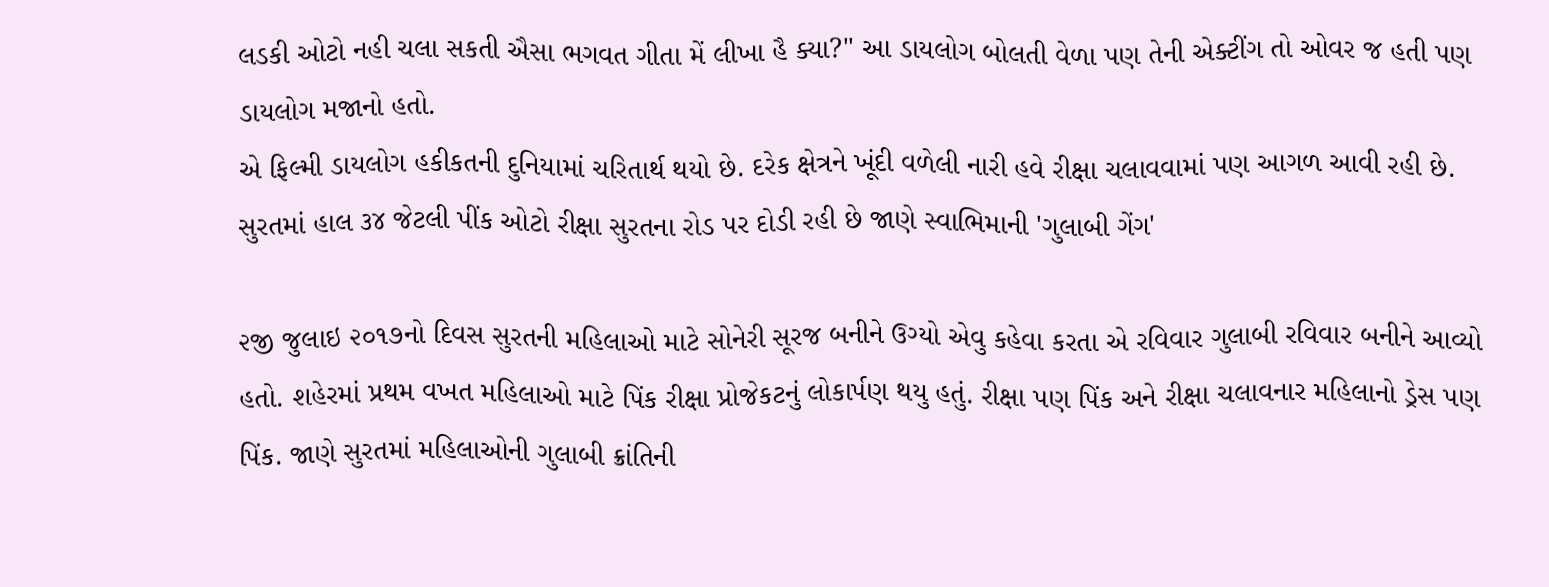લડકી ઓટો નહી ચલા સકતી ઐસા ભગવત ગીતા મેં લીખા હૈ ક્યા?'' આ ડાયલોગ બોલતી વેળા પણ તેની એક્ટીંગ તો ઓવર જ હતી પણ ડાયલોગ મજાનો હતો.
એ ફિલ્મી ડાયલોગ હકીકતની દુનિયામાં ચરિતાર્થ થયો છે. દરેક ક્ષેત્રને ખૂંદી વળેલી નારી હવે રીક્ષા ચલાવવામાં પણ આગળ આવી રહી છે. સુરતમાં હાલ ૩૪ જેટલી પીંક ઓટો રીક્ષા સુરતના રોડ પર દોડી રહી છે જાણે સ્વાભિમાની 'ગુલાબી ગેંગ'

૨જી જુલાઇ ૨૦૧૭નો દિવસ સુરતની મહિલાઓ માટે સોનેરી સૂરજ બનીને ઉગ્યો એવુ કહેવા કરતા એ રવિવાર ગુલાબી રવિવાર બનીને આવ્યો હતો. શહેરમાં પ્રથમ વખત મહિલાઓ માટે પિંક રીક્ષા પ્રોજેકટનું લોકાર્પણ થયુ હતું. રીક્ષા પણ પિંક અને રીક્ષા ચલાવનાર મહિલાનો ડ્રેસ પણ પિંક. જાણે સુરતમાં મહિલાઓની ગુલાબી ક્રાંતિની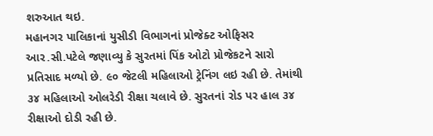શરુઆત થઇ.
મહાનગર પાલિકાનાં યુસીડી વિભાગનાં પ્રોજેક્ટ ઓફિસર આર.સી.પટેલે જણાવ્યુ કે સુરતમાં પિંક ઓટો પ્રોજેકટને સારો પ્રતિસાદ મળ્યો છે. ૯૦ જેટલી મહિલાઓ ટ્રેનિંગ લઇ રહી છે. તેમાંથી ૩૪ મહિલાઓ ઓલરેડી રીક્ષા ચલાવે છે. સુરતનાં રોડ પર હાલ ૩૪ રીક્ષાઓ દોડી રહી છે.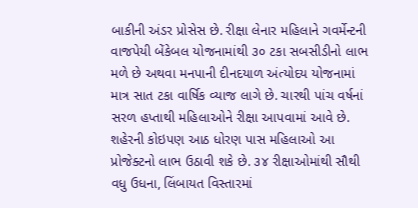બાકીની અંડર પ્રોસેસ છે. રીક્ષા લેનાર મહિલાને ગવર્મેન્ટની વાજપેયી બેંકેબલ યોજનામાંથી ૩૦ ટકા સબસીડીનો લાભ મળે છે અથવા મનપાની દીનદયાળ અંત્યોદય યોજનામાં માત્ર સાત ટકા વાર્ષિક વ્યાજ લાગે છે. ચારથી પાંચ વર્ષનાં સરળ હપ્તાથી મહિલાઓને રીક્ષા આપવામાં આવે છે.
શહેરની કોઇપણ આઠ ધોરણ પાસ મહિલાઓ આ પ્રોજેક્ટનો લાભ ઉઠાવી શકે છે. ૩૪ રીક્ષાઓમાંથી સૌથી વધુ ઉધના, લિંબાયત વિસ્તારમાં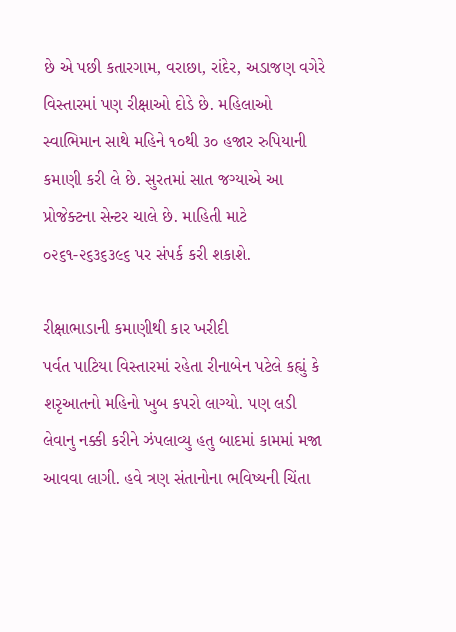છે એ પછી કતારગામ, વરાછા, રાંદેર, અડાજણ વગેરે વિસ્તારમાં પણ રીક્ષાઓ દોડે છે. મહિલાઓ સ્વાભિમાન સાથે મહિને ૧૦થી ૩૦ હજાર રુપિયાની કમાણી કરી લે છે. સુરતમાં સાત જગ્યાએ આ પ્રોજેક્ટના સેન્ટર ચાલે છે. માહિતી માટે ૦૨૬૧-૨૬૩૬૩૯૬ પર સંપર્ક કરી શકાશે.

રીક્ષાભાડાની કમાણીથી કાર ખરીદી
પર્વત પાટિયા વિસ્તારમાં રહેતા રીનાબેન પટેલે કહ્યું કે શરૃઆતનો મહિનો ખુબ કપરો લાગ્યો. પણ લડી લેવાનુ નક્કી કરીને ઝંપલાવ્યુ હતુ બાદમાં કામમાં મજા આવવા લાગી. હવે ત્રણ સંતાનોના ભવિષ્યની ચિંતા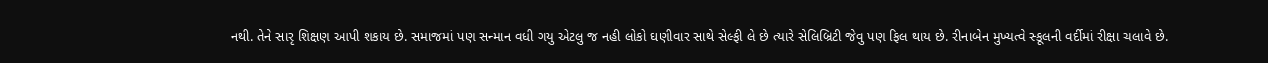નથી. તેને સારૃ શિક્ષણ આપી શકાય છે. સમાજમાં પણ સન્માન વધી ગયુ એટલુ જ નહી લોકો ઘણીવાર સાથે સેલ્ફી લે છે ત્યારે સેલિબ્રિટી જેવુ પણ ફિલ થાય છે. રીનાબેન મુખ્યત્વે સ્કૂલની વર્દીમાં રીક્ષા ચલાવે છે.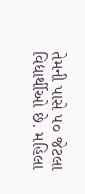તેમની પાસે ૫૦ જેટલા વિદ્યાર્થીઓ છે. મહિલા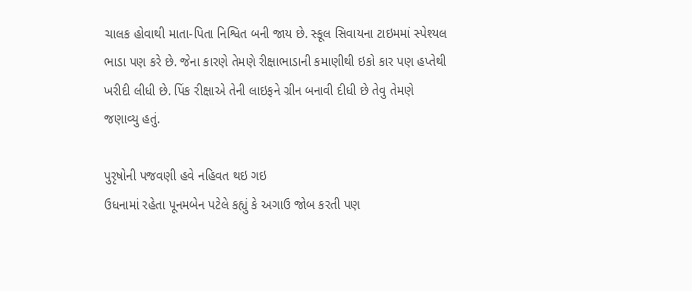ચાલક હોવાથી માતા-પિતા નિશ્વિત બની જાય છે. સ્કૂલ સિવાયના ટાઇમમાં સ્પેશ્યલ ભાડા પણ કરે છે. જેના કારણે તેમણે રીક્ષાભાડાની કમાણીથી ઇકો કાર પણ હપ્તેથી ખરીદી લીધી છે. પિંક રીક્ષાએ તેની લાઇફને ગ્રીન બનાવી દીધી છે તેવુ તેમણે જણાવ્યુ હતું.

પુરૃષોની પજવણી હવે નહિવત થઇ ગઇ
ઉધનામાં રહેતા પૂનમબેન પટેલે કહ્યું કે અગાઉ જોબ કરતી પણ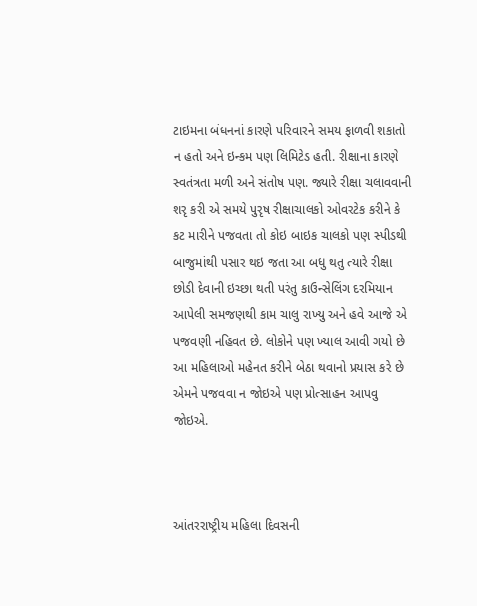ટાઇમના બંધનનાં કારણે પરિવારને સમય ફાળવી શકાતો ન હતો અને ઇન્કમ પણ લિમિટેડ હતી. રીક્ષાના કારણે સ્વતંત્રતા મળી અને સંતોષ પણ. જ્યારે રીક્ષા ચલાવવાની શરૃ કરી એ સમયે પુરૃષ રીક્ષાચાલકો ઓવરટેક કરીને કે કટ મારીને પજવતા તો કોઇ બાઇક ચાલકો પણ સ્પીડથી બાજુમાંથી પસાર થઇ જતા આ બધુ થતુ ત્યારે રીક્ષા છોડી દેવાની ઇચ્છા થતી પરંતુ કાઉન્સેલિંગ દરમિયાન આપેલી સમજણથી કામ ચાલુ રાખ્યુ અને હવે આજે એ પજવણી નહિવત છે. લોકોને પણ ખ્યાલ આવી ગયો છે આ મહિલાઓ મહેનત કરીને બેઠા થવાનો પ્રયાસ કરે છે એમને પજવવા ન જોઇએ પણ પ્રોત્સાહન આપવુ જોઇએ.



આંતરરાષ્ટ્રીય મહિલા દિવસની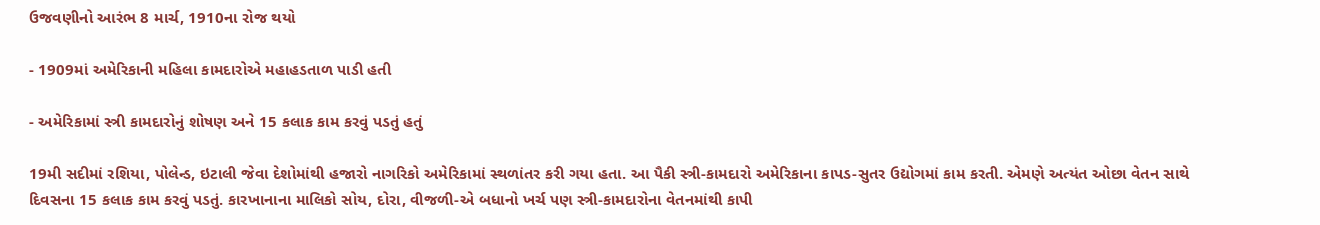ઉજવણીનો આરંભ 8 માર્ચ, 1910ના રોજ થયો

- 1909માં અમેરિકાની મહિલા કામદારોએ મહાહડતાળ પાડી હતી

- અમેરિકામાં સ્ત્રી કામદારોનું શોષણ અને 15 કલાક કામ કરવું પડતું હતું

19મી સદીમાં રશિયા, પોલેન્ડ, ઇટાલી જેવા દેશોમાંથી હજારો નાગરિકો અમેરિકામાં સ્થળાંતર કરી ગયા હતા. આ પૈકી સ્ત્રી-કામદારો અમેરિકાના કાપડ-સુતર ઉદ્યોગમાં કામ કરતી. એમણે અત્યંત ઓછા વેતન સાથે દિવસના 15 કલાક કામ કરવું પડતું. કારખાનાના માલિકો સોય, દોરા, વીજળી-એ બધાનો ખર્ચ પણ સ્ત્રી-કામદારોના વેતનમાંથી કાપી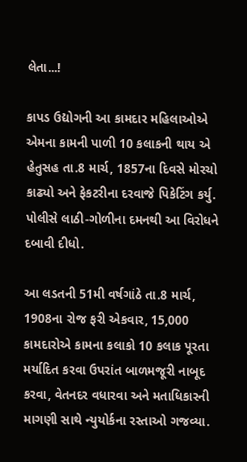લેતા...!

કાપડ ઉદ્યોગની આ કામદાર મહિલાઓએ એમના કામની પાળી 10 કલાકની થાય એ હેતુસહ તા.8 માર્ચ, 1857ના દિવસે મોરચો કાઢ્યો અને ફેકટરીના દરવાજે પિકેટિંગ કર્યુ. પોલીસે લાઠી-ગોળીના દમનથી આ વિરોધને દબાવી દીધો.

આ લડતની 51મી વર્ષગાંઠે તા.8 માર્ચ, 1908ના રોજ ફરી એકવાર, 15,000 કામદારોએ કામના કલાકો 10 કલાક પૂરતા મર્યાદિત કરવા ઉપરાંત બાળમજૂરી નાબૂદ કરવા, વેતનદર વધારવા અને મતાધિકારની માગણી સાથે ન્યુયોર્કના રસ્તાઓ ગજવ્યા.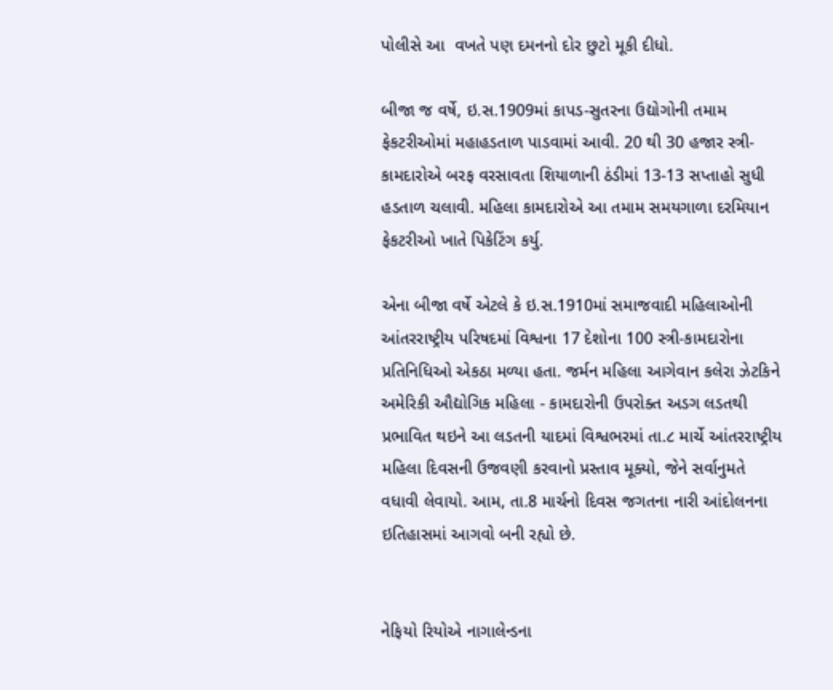પોલીસે આ  વખતે પણ દમનનો દોર છુટો મૂકી દીધો.

બીજા જ વર્ષે, ઇ.સ.1909માં કાપડ-સુતરના ઉદ્યોગોની તમામ ફેકટરીઓમાં મહાહડતાળ પાડવામાં આવી. 20 થી 30 હજાર સ્ત્રી-કામદારોએ બરફ વરસાવતા શિયાળાની ઠંડીમાં 13-13 સપ્તાહો સુધી હડતાળ ચલાવી. મહિલા કામદારોએ આ તમામ સમયગાળા દરમિયાન ફેકટરીઓ ખાતે પિકેટિંગ કર્યુ.

એના બીજા વર્ષે એટલે કે ઇ.સ.1910માં સમાજવાદી મહિલાઓની આંતરરાષ્ટ્રીય પરિષદમાં વિશ્વના 17 દેશોના 100 સ્ત્રી-કામદારોના પ્રતિનિધિઓ એકઠા મળ્યા હતા. જર્મન મહિલા આગેવાન કલેરા ઝેટકિને અમેરિકી ઔદ્યોગિક મહિલા - કામદારોની ઉપરોક્ત અડગ લડતથી પ્રભાવિત થઇને આ લડતની યાદમાં વિશ્વભરમાં તા.૮ માર્ચે આંતરરાષ્ટ્રીય મહિલા દિવસની ઉજવણી કરવાનો પ્રસ્તાવ મૂક્યો, જેને સર્વાનુમતે વધાવી લેવાયો. આમ, તા.8 માર્ચનો દિવસ જગતના નારી આંદોલનના ઇતિહાસમાં આગવો બની રહ્યો છે.


નેફિયો રિયોએ નાગાલેન્ડના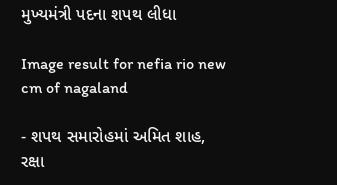મુખ્યમંત્રી પદના શપથ લીધા

Image result for nefia rio new cm of nagaland

- શપથ સમારોહમાં અમિત શાહ, રક્ષા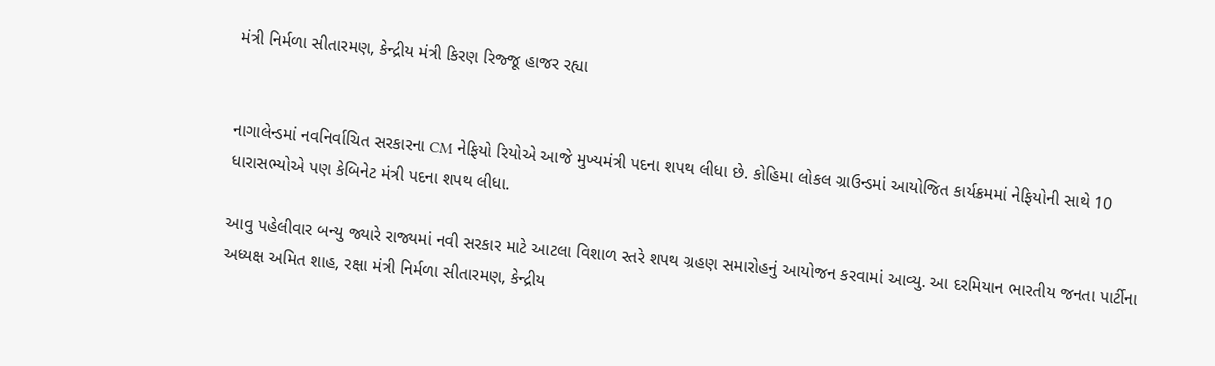મંત્રી નિર્મળા સીતારમણ, કેન્દ્રીય મંત્રી કિરણ રિજ્જૂ હાજર રહ્યા


નાગાલેન્ડમાં નવનિર્વાચિત સરકારના CM નેફિયો રિયોએ આજે મુખ્યમંત્રી પદના શપથ લીધા છે. કોહિમા લોકલ ગ્રાઉન્ડમાં આયોજિત કાર્યક્રમમાં નેફિયોની સાથે 10 ધારાસભ્યોએ પણ કેબિનેટ મંત્રી પદના શપથ લીધા.

આવુ પહેલીવાર બન્યુ જ્યારે રાજ્યમાં નવી સરકાર માટે આટલા વિશાળ સ્તરે શપથ ગ્રહણ સમારોહનું આયોજન કરવામાં આવ્યુ. આ દરમિયાન ભારતીય જનતા પાર્ટીના અધ્યક્ષ અમિત શાહ, રક્ષા મંત્રી નિર્મળા સીતારમણ, કેન્દ્રીય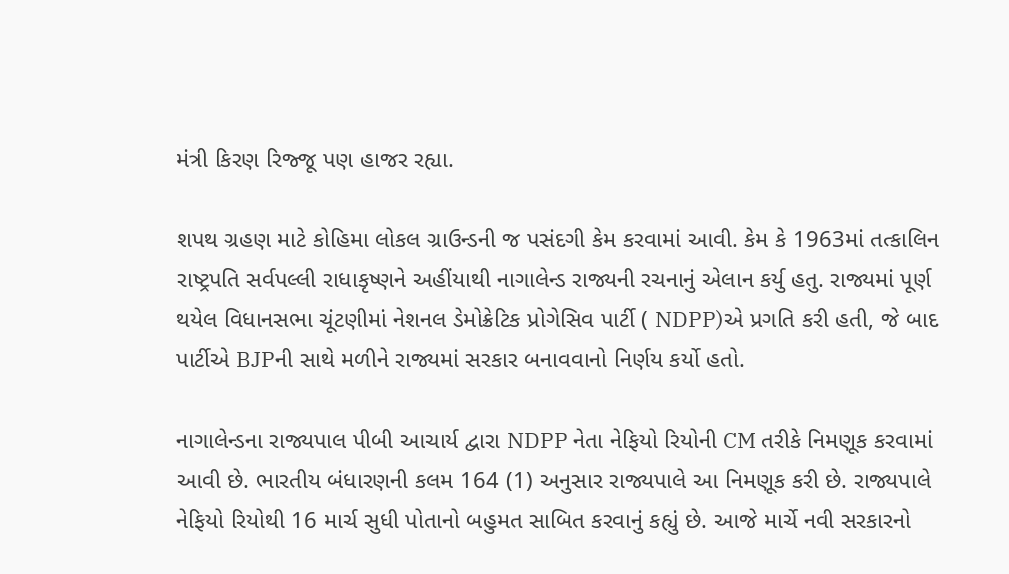મંત્રી કિરણ રિજ્જૂ પણ હાજર રહ્યા.

શપથ ગ્રહણ માટે કોહિમા લોકલ ગ્રાઉન્ડની જ પસંદગી કેમ કરવામાં આવી. કેમ કે 1963માં તત્કાલિન રાષ્ટ્રપતિ સર્વપલ્લી રાધાકૃષ્ણને અહીંયાથી નાગાલેન્ડ રાજ્યની રચનાનું એલાન કર્યુ હતુ. રાજ્યમાં પૂર્ણ થયેલ વિધાનસભા ચૂંટણીમાં નેશનલ ડેમોક્રેટિક પ્રોગેસિવ પાર્ટી ( NDPP)એ પ્રગતિ કરી હતી, જે બાદ પાર્ટીએ BJPની સાથે મળીને રાજ્યમાં સરકાર બનાવવાનો નિર્ણય કર્યો હતો.

નાગાલેન્ડના રાજ્યપાલ પીબી આચાર્ય દ્વારા NDPP નેતા નેફિયો રિયોની CM તરીકે નિમણૂક કરવામાં આવી છે. ભારતીય બંધારણની કલમ 164 (1) અનુસાર રાજ્યપાલે આ નિમણૂક કરી છે. રાજ્યપાલે નેફિયો રિયોથી 16 માર્ચ સુધી પોતાનો બહુમત સાબિત કરવાનું કહ્યું છે. આજે માર્ચે નવી સરકારનો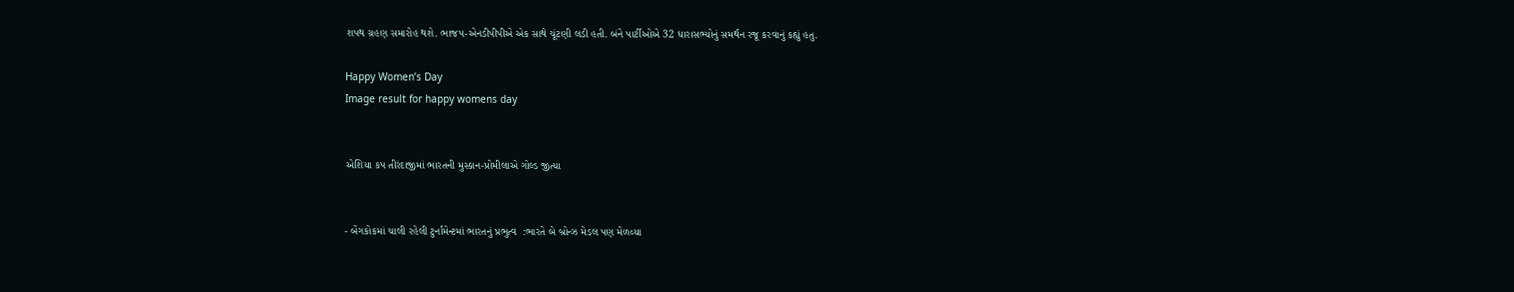શપથ ગ્રહણ સમારોહ થશે. ભાજપ-એનડીપીપીએ એક સાથે ચૂંટણી લડી હતી. બંને પાર્ટીઓએ 32 ધારાસભ્યોનું સમર્થન રજૂ કરવાનું કહ્યું હતુ.

Happy Women’s Day
Image result for happy womens day


એશિયા કપ તીરંદાજીમાં ભારતની મુસ્કાન-પ્રોમીલાએ ગોલ્ડ જીત્યા


- બેંગકોકમાં ચાલી રહેલી ટુર્નામેન્ટમાં ભારતનું પ્રભુત્વ  :ભારતે બે બ્રોન્ઝ મેડલ પણ મેળવ્યા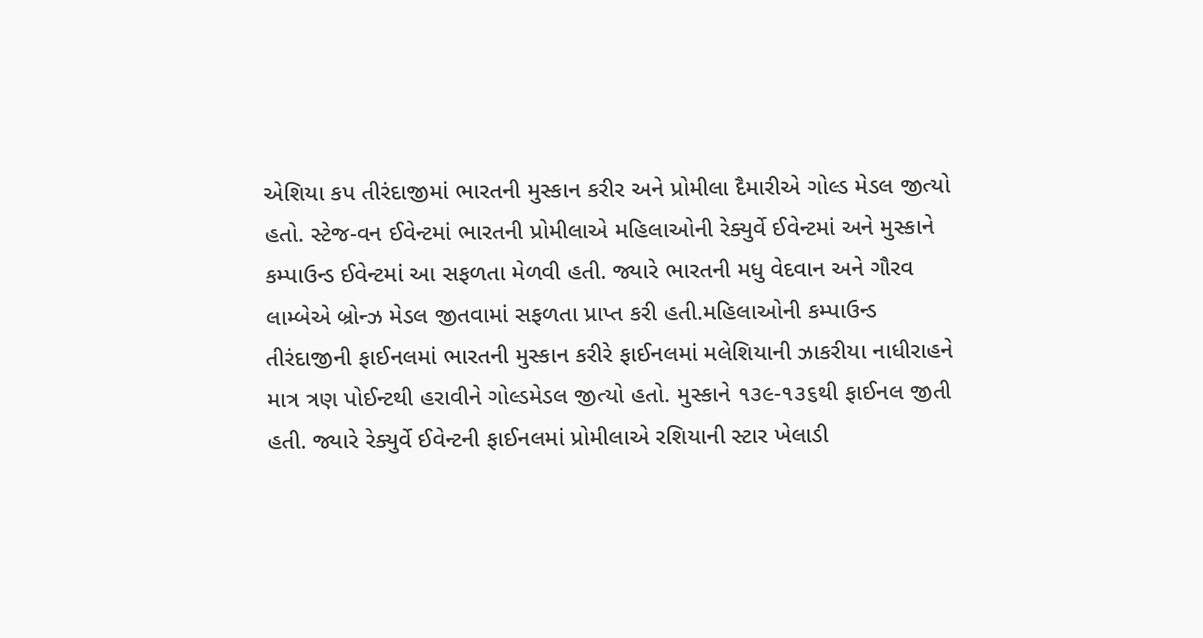એશિયા કપ તીરંદાજીમાં ભારતની મુસ્કાન કરીર અને પ્રોમીલા દૈમારીએ ગોલ્ડ મેડલ જીત્યો હતો. સ્ટેજ-વન ઈવેન્ટમાં ભારતની પ્રોમીલાએ મહિલાઓની રેક્યુર્વે ઈવેન્ટમાં અને મુસ્કાને કમ્પાઉન્ડ ઈવેન્ટમાં આ સફળતા મેળવી હતી. જ્યારે ભારતની મધુ વેદવાન અને ગૌરવ લામ્બેએ બ્રોન્ઝ મેડલ જીતવામાં સફળતા પ્રાપ્ત કરી હતી.મહિલાઓની કમ્પાઉન્ડ તીરંદાજીની ફાઈનલમાં ભારતની મુસ્કાન કરીરે ફાઈનલમાં મલેશિયાની ઝાકરીયા નાધીરાહને માત્ર ત્રણ પોઈન્ટથી હરાવીને ગોલ્ડમેડલ જીત્યો હતો. મુસ્કાને ૧૩૯-૧૩૬થી ફાઈનલ જીતી હતી. જ્યારે રેક્યુર્વે ઈવેન્ટની ફાઈનલમાં પ્રોમીલાએ રશિયાની સ્ટાર ખેલાડી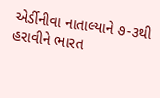એર્ડીનીવા નાતાલ્યાને ૭-૩થી હરાવીને ભારત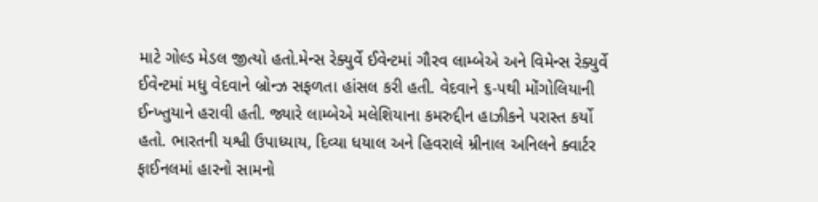માટે ગોલ્ડ મેડલ જીત્યો હતો.મેન્સ રેક્યુર્વે ઈવેન્ટમાં ગૌરવ લામ્બેએ અને વિમેન્સ રેક્યુર્વે ઈવેન્ટમાં મધુ વેદવાને બ્રોન્ઝ સફળતા હાંસલ કરી હતી. વેદવાને ૬-૫થી મોંગોલિયાની ઈન્ખ્તુયાને હરાવી હતી. જ્યારે લામ્બેએ મલેશિયાના કમરુદ્દીન હાઝીકને પરાસ્ત કર્યો હતો. ભારતની યશ્વી ઉપાધ્યાય, દિવ્યા ધયાલ અને હિવરાલે મ્રીનાલ અનિલને ક્વાર્ટર ફાઈનલમાં હારનો સામનો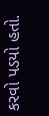કરવો પડયો હતો.